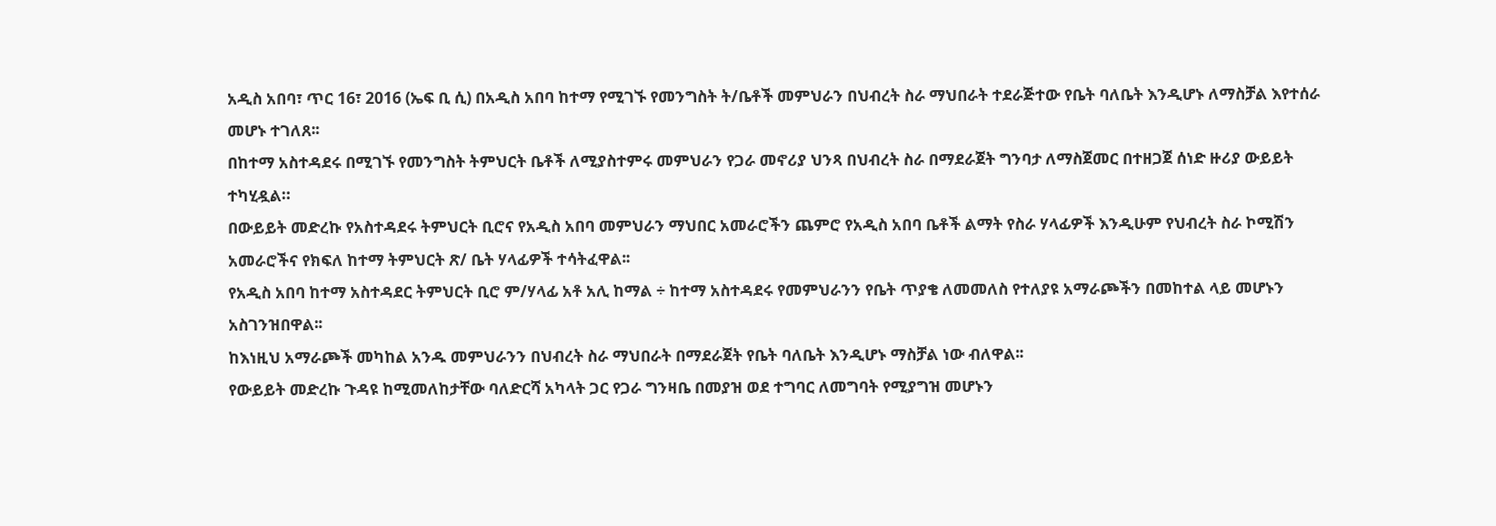አዲስ አበባ፣ ጥር 16፣ 2016 (ኤፍ ቢ ሲ) በአዲስ አበባ ከተማ የሚገኙ የመንግስት ት/ቤቶች መምህራን በህብረት ስራ ማህበራት ተደራጅተው የቤት ባለቤት እንዲሆኑ ለማስቻል እየተሰራ መሆኑ ተገለጸ፡፡
በከተማ አስተዳደሩ በሚገኙ የመንግስት ትምህርት ቤቶች ለሚያስተምሩ መምህራን የጋራ መኖሪያ ህንጻ በህብረት ስራ በማደራጀት ግንባታ ለማስጀመር በተዘጋጀ ሰነድ ዙሪያ ውይይት ተካሂዷል።
በውይይት መድረኩ የአስተዳደሩ ትምህርት ቢሮና የአዲስ አበባ መምህራን ማህበር አመራሮችን ጨምሮ የአዲስ አበባ ቤቶች ልማት የስራ ሃላፊዎች እንዲሁም የህብረት ስራ ኮሚሽን አመራሮችና የክፍለ ከተማ ትምህርት ጽ/ ቤት ሃላፊዎች ተሳትፈዋል፡፡
የአዲስ አበባ ከተማ አስተዳደር ትምህርት ቢሮ ም/ሃላፊ አቶ አሊ ከማል ÷ ከተማ አስተዳደሩ የመምህራንን የቤት ጥያቄ ለመመለስ የተለያዩ አማራጮችን በመከተል ላይ መሆኑን አስገንዝበዋል፡፡
ከእነዚህ አማራጮች መካከል አንዱ መምህራንን በህብረት ስራ ማህበራት በማደራጀት የቤት ባለቤት እንዲሆኑ ማስቻል ነው ብለዋል፡፡
የውይይት መድረኩ ጉዳዩ ከሚመለከታቸው ባለድርሻ አካላት ጋር የጋራ ግንዛቤ በመያዝ ወደ ተግባር ለመግባት የሚያግዝ መሆኑን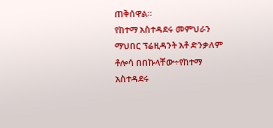ጠቅሰዋል።
የከተማ አስተዳደሩ መምህራን ማህበር ፕሬዚዳንት አቶ ድንቃለም ቶሎሳ በበኩላቸው÷የከተማ አስተዳደሩ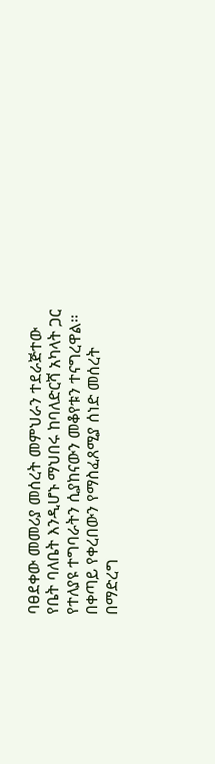ባፀደቀው መመሪያ መሰረት መምህራን ተደራጅተው የቤት ባለቤት እንዲሆኑ ማህበሩ ከባለድርሻ አካላት ጋር የተለያዩ ተግባራትን ሲያከናውን መቆየቱን ተናግረዋል፡፡
በቀጣይ የቀረበውን የማስፈጸሚያ ሰነድ መሰረት በማድረግ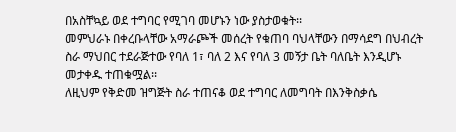በአስቸኳይ ወደ ተግባር የሚገባ መሆኑን ነው ያስታወቁት፡፡
መምህራኑ በቀረቡላቸው አማራጮች መሰረት የቁጠባ ባህላቸውን በማሳደግ በህብረት ስራ ማህበር ተደራጅተው የባለ 1፣ ባለ 2 እና የባለ 3 መኝታ ቤት ባለቤት እንዲሆኑ መታቀዱ ተጠቁሟል፡፡
ለዚህም የቅድመ ዝግጅት ስራ ተጠናቆ ወደ ተግባር ለመግባት በእንቅስቃሴ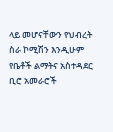ላይ መሆናቸውን የህብረት ስራ ኮሚሽን እንዲሁም የቤቶች ልማትና አስተዳደር ቢሮ አመራሮች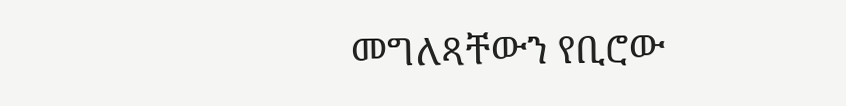መግለጻቸውን የቢሮው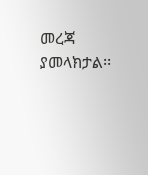መረጃ ያመላክታል፡፡